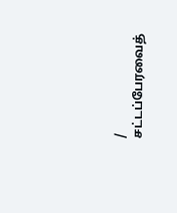/
சட்டப்பேரவைத்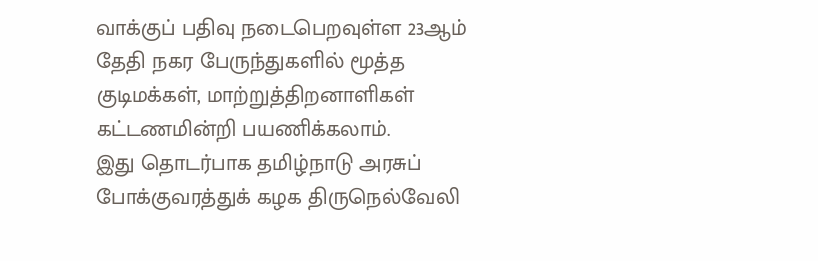வாக்குப் பதிவு நடைபெறவுள்ள 23ஆம் தேதி நகர பேருந்துகளில் மூத்த குடிமக்கள், மாற்றுத்திறனாளிகள் கட்டணமின்றி பயணிக்கலாம்.
இது தொடர்பாக தமிழ்நாடு அரசுப் போக்குவரத்துக் கழக திருநெல்வேலி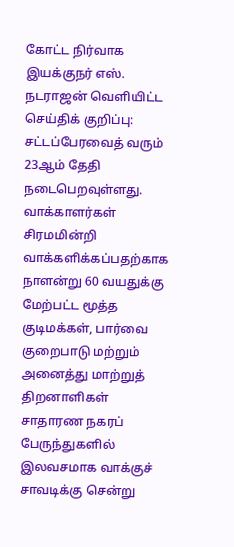கோட்ட நிர்வாக இயக்குநர் எஸ். நடராஜன் வெளியிட்ட செய்திக் குறிப்பு: சட்டப்பேரவைத் வரும் 23ஆம் தேதி நடைபெறவுள்ளது.
வாக்காளர்கள் சிரமமின்றி வாக்களிக்கப்பதற்காக நாளன்று 60 வயதுக்கு மேற்பட்ட மூத்த குடிமக்கள், பார்வை குறைபாடு மற்றும் அனைத்து மாற்றுத் திறனாளிகள் சாதாரண நகரப் பேருந்துகளில் இலவசமாக வாக்குச் சாவடிக்கு சென்று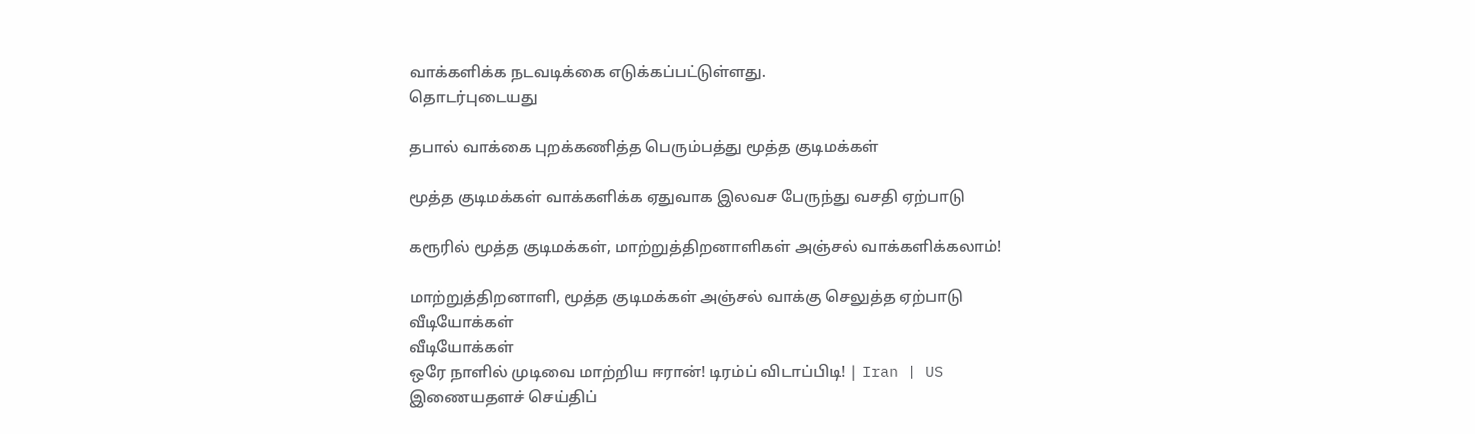வாக்களிக்க நடவடிக்கை எடுக்கப்பட்டுள்ளது.
தொடர்புடையது

தபால் வாக்கை புறக்கணித்த பெரும்பத்து மூத்த குடிமக்கள்

மூத்த குடிமக்கள் வாக்களிக்க ஏதுவாக இலவச பேருந்து வசதி ஏற்பாடு

கரூரில் மூத்த குடிமக்கள், மாற்றுத்திறனாளிகள் அஞ்சல் வாக்களிக்கலாம்!

மாற்றுத்திறனாளி, மூத்த குடிமக்கள் அஞ்சல் வாக்கு செலுத்த ஏற்பாடு
வீடியோக்கள்
வீடியோக்கள்
ஒரே நாளில் முடிவை மாற்றிய ஈரான்! டிரம்ப் விடாப்பிடி! | Iran | US
இணையதளச் செய்திப்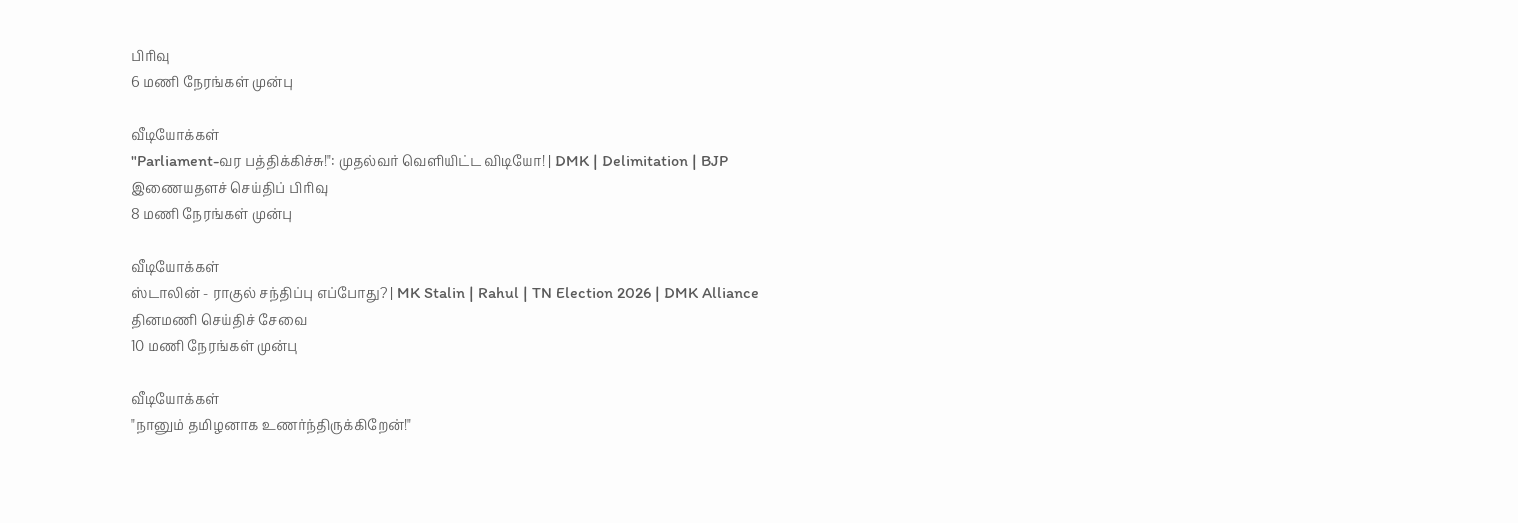பிரிவு
6 மணி நேரங்கள் முன்பு

வீடியோக்கள்
"Parliament-வர பத்திக்கிச்சு!": முதல்வர் வெளியிட்ட விடியோ! | DMK | Delimitation | BJP
இணையதளச் செய்திப் பிரிவு
8 மணி நேரங்கள் முன்பு

வீடியோக்கள்
ஸ்டாலின் - ராகுல் சந்திப்பு எப்போது? | MK Stalin | Rahul | TN Election 2026 | DMK Alliance
தினமணி செய்திச் சேவை
10 மணி நேரங்கள் முன்பு

வீடியோக்கள்
"நானும் தமிழனாக உணர்ந்திருக்கிறேன்!"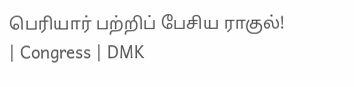பெரியார் பற்றிப் பேசிய ராகுல்! | Congress | DMK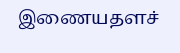இணையதளச்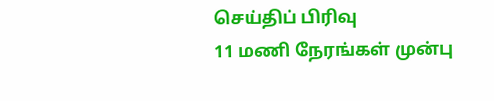செய்திப் பிரிவு
11 மணி நேரங்கள் முன்பு